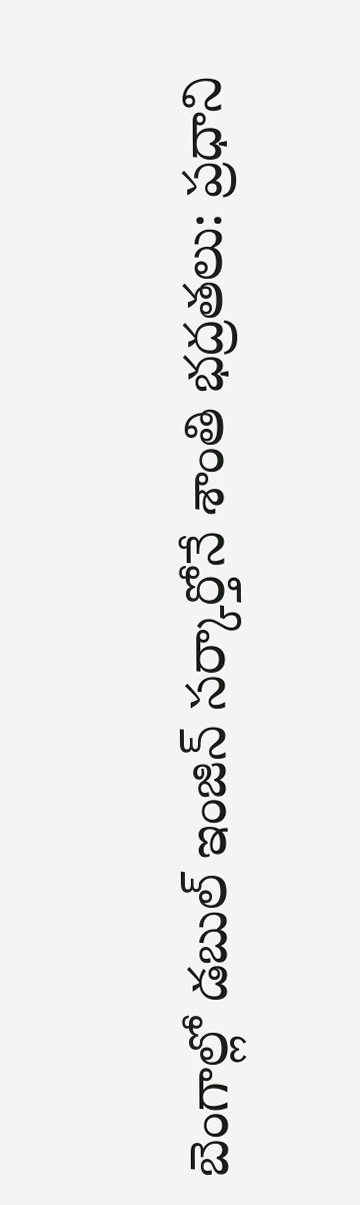బెంగాల్లో డబుల్ ఇంజిన్ సర్కార్తోనే శాంతి భద్రతలు: ప్రధాని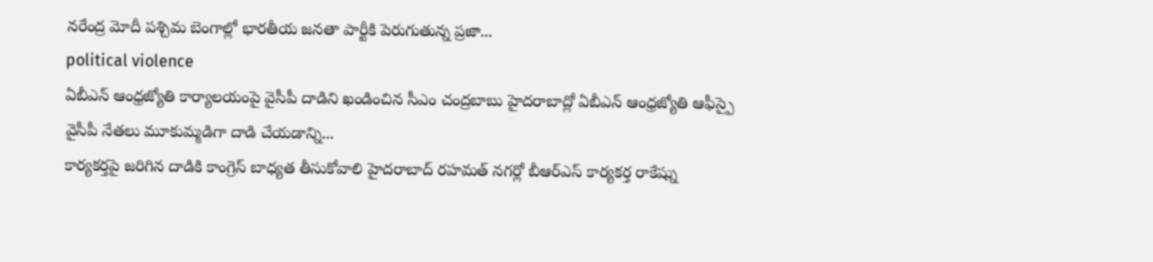నరేంద్ర మోదీ పశ్చిమ బెంగాల్లో భారతీయ జనతా పార్టీకి పెరుగుతున్న ప్రజా...
political violence
ఏబీఎన్ ఆంధ్రజ్యోతి కార్యాలయంపై వైసీపీ దాడిని ఖండించిన సీఎం చంద్రబాబు హైదరాబాద్లో ఏబీఎన్ ఆంధ్రజ్యోతి ఆఫీస్పై వైసీపీ నేతలు మూకుమ్మడిగా దాడి చేయడాన్ని...
కార్యకర్తపై జరిగిన దాడికి కాంగ్రెస్ బాధ్యత తీసుకోవాలి హైదరాబాద్ రహమత్ నగర్లో బీఆర్ఎస్ కార్యకర్త రాకేష్ను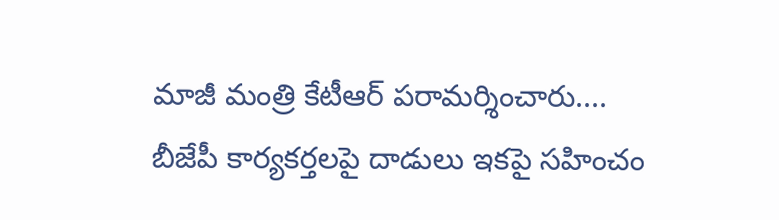మాజీ మంత్రి కేటీఆర్ పరామర్శించారు....
బీజేపీ కార్యకర్తలపై దాడులు ఇకపై సహించం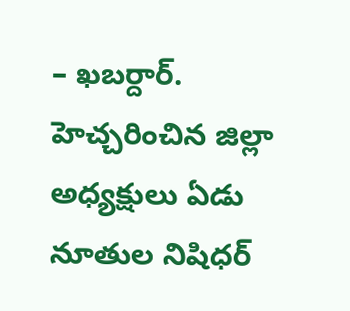– ఖబర్దార్. హెచ్చరించిన జిల్లా అధ్యక్షులు ఏడు నూతుల నిషిధర్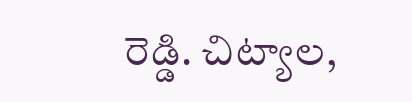రెడ్డి. చిట్యాల,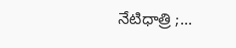నేటిధాత్రి ;...